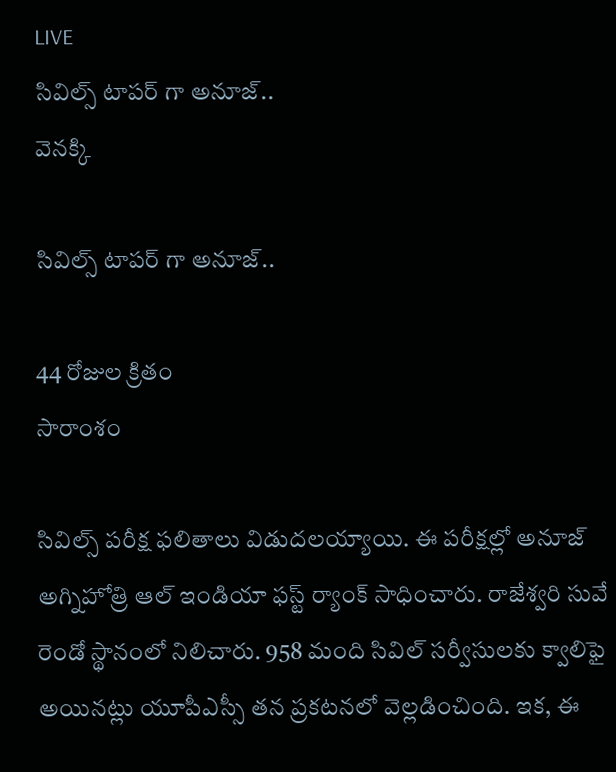LIVE
సివిల్స్ టాపర్ గా అనూజ్..
వెనక్కి

సివిల్స్ టాపర్ గా అనూజ్..

44 రోజుల క్రితం
సారాంశం

సివిల్స్ పరీక్ష ఫలితాలు విడుదలయ్యాయి. ఈ పరీక్షల్లో అనూజ్‌ అగ్నిహోత్రి ఆల్ ఇండియా ఫస్ట్‌ ర్యాంక్‌ సాధించారు. రాజేశ్వరి సువే రెండో స్థానంలో నిలిచారు. 958 మంది సివిల్ స‌ర్వీసుల‌కు క్వాలిఫై అయిన‌ట్లు యూపీఎస్సీ త‌న ప్ర‌క‌ట‌న‌లో వెల్ల‌డించింది. ఇక, ఈ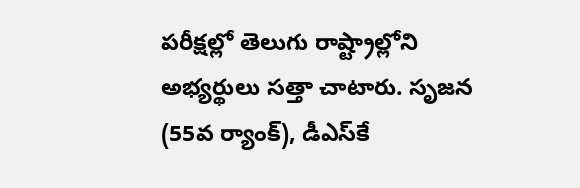పరీక్షల్లో తెలుగు రాష్ట్రాల్లోని అభ్యర్థులు సత్తా చాటారు. సృజన (55వ ర్యాంక్‌), డీఎస్‌కే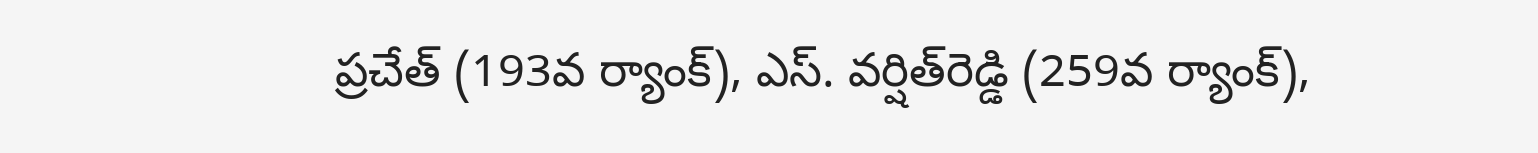ప్రచేత్‌ (193వ ర్యాంక్‌), ఎస్. వర్షిత్‌రెడ్డి (259వ ర్యాంక్‌),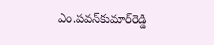ఎం.పవన్‌కుమార్‌రెడ్డి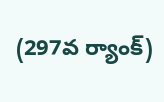(297వ ర్యాంక్)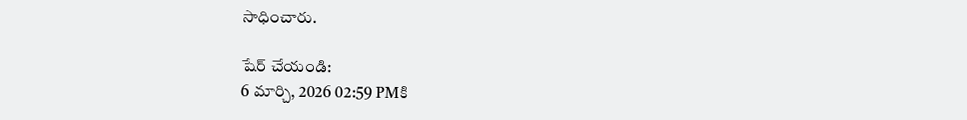సాధించారు.

షేర్ చేయండి:
6 మార్చి, 2026 02:59 PMకి